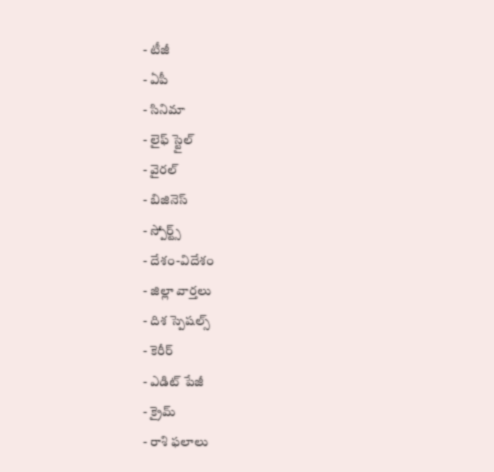- టీజీ
- ఏపీ
- సినిమా
- లైఫ్ స్టైల్
- వైరల్
- బిజినెస్
- స్పోర్ట్స్
- దేశం-విదేశం
- జిల్లా వార్తలు
- దిశ స్పెషల్స్
- కెరీర్
- ఎడిట్ పేజీ
- క్రైమ్
- రాశి ఫలాలు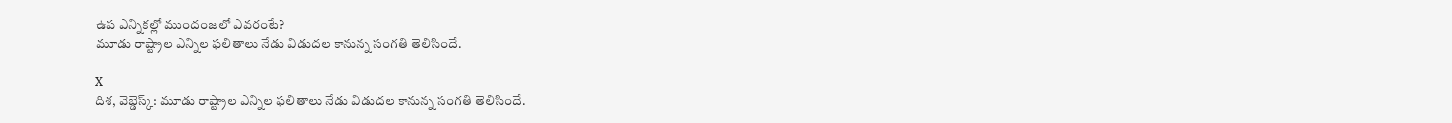ఉప ఎన్నికల్లో ముందంజలో ఎవరంటే?
మూడు రాష్ట్రాల ఎన్నిల ఫలితాలు నేడు విడుదల కానున్న సంగతి తెలిసిందే.

X
దిశ, వెబ్డెస్క్: మూడు రాష్ట్రాల ఎన్నిల ఫలితాలు నేడు విడుదల కానున్న సంగతి తెలిసిందే.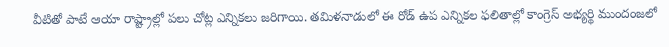వీటితో పాటే ఆయా రాష్ట్రాల్లో పలు చోట్ల ఎన్నికలు జరిగాయి. తమిళనాడులో ఈ రోడ్ ఉప ఎన్నికల ఫలితాల్లో కాంగ్రెస్ అభ్యర్థి ముందంజలో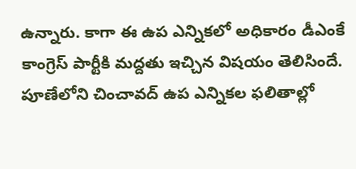ఉన్నారు. కాగా ఈ ఉప ఎన్నికలో అధికారం డీఎంకే కాంగ్రెస్ పార్టీకి మద్దతు ఇచ్చిన విషయం తెలిసిందే. పూణేలోని చించావద్ ఉప ఎన్నికల ఫలితాల్లో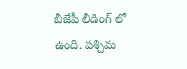బీజేపీ లీడింగ్ లో ఉంది. పశ్చిమ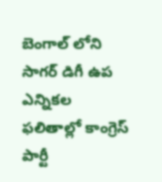బెంగాల్ లోని సాగర్ డిగీ ఉప ఎన్నికల ఫలితాల్లో కాంగ్రెస్ పార్టీ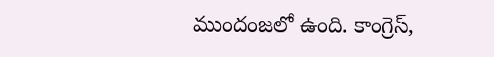ముందంజలో ఉంది. కాంగ్రెస్,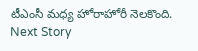టీఎంసీ మధ్య హోరాహోరీ నెలకొంది.
Next Story